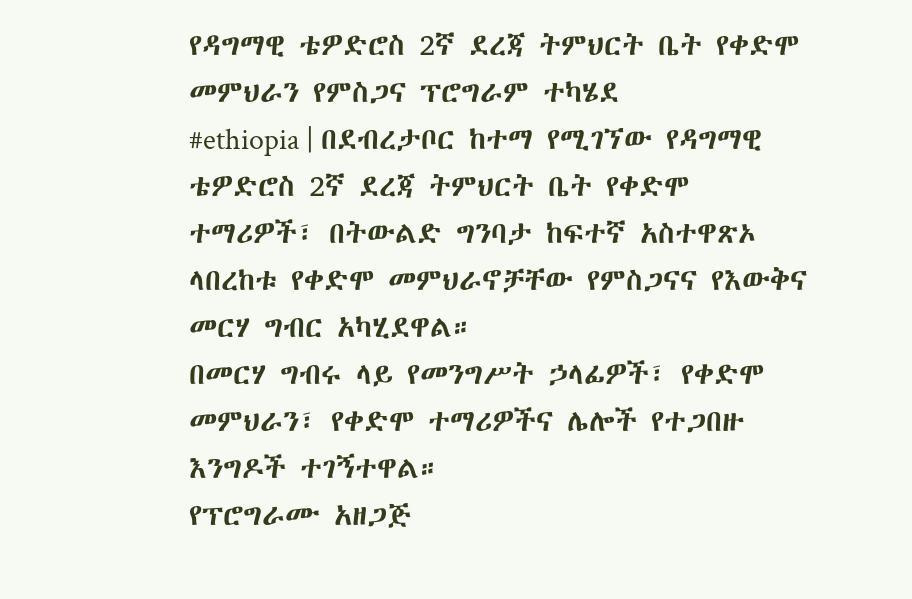የዳግማዊ ቴዎድሮስ 2ኛ ደረጃ ትምህርት ቤት የቀድሞ መምህራን የምስጋና ፕሮግራም ተካሄደ
#ethiopia | በደብረታቦር ከተማ የሚገኘው የዳግማዊ ቴዎድሮስ 2ኛ ደረጃ ትምህርት ቤት የቀድሞ ተማሪዎች፣ በትውልድ ግንባታ ከፍተኛ አስተዋጽኦ ላበረከቱ የቀድሞ መምህራኖቻቸው የምስጋናና የእውቅና መርሃ ግብር አካሂደዋል።
በመርሃ ግብሩ ላይ የመንግሥት ኃላፊዎች፣ የቀድሞ መምህራን፣ የቀድሞ ተማሪዎችና ሌሎች የተጋበዙ እንግዶች ተገኝተዋል።
የፕሮግራሙ አዘጋጅ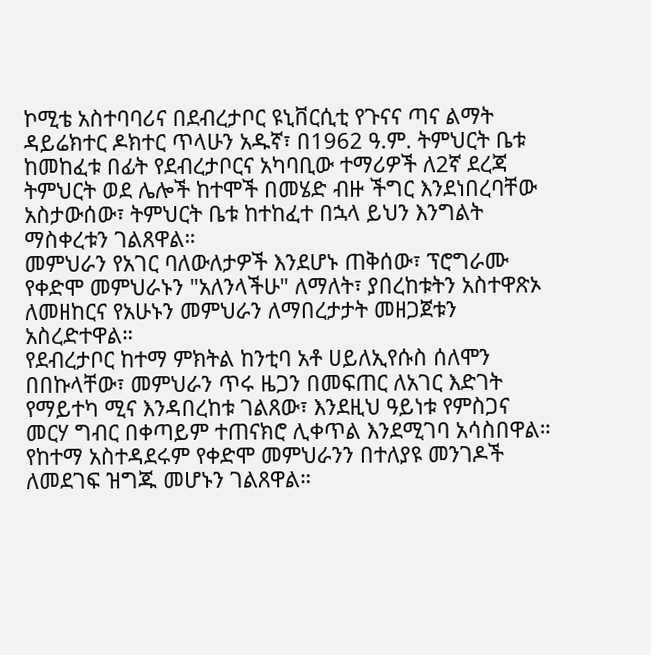ኮሚቴ አስተባባሪና በደብረታቦር ዩኒቨርሲቲ የጉናና ጣና ልማት ዳይሬክተር ዶክተር ጥላሁን አዱኛ፣ በ1962 ዓ.ም. ትምህርት ቤቱ ከመከፈቱ በፊት የደብረታቦርና አካባቢው ተማሪዎች ለ2ኛ ደረጃ ትምህርት ወደ ሌሎች ከተሞች በመሄድ ብዙ ችግር እንደነበረባቸው አስታውሰው፣ ትምህርት ቤቱ ከተከፈተ በኋላ ይህን እንግልት ማስቀረቱን ገልጸዋል።
መምህራን የአገር ባለውለታዎች እንደሆኑ ጠቅሰው፣ ፕሮግራሙ የቀድሞ መምህራኑን "አለንላችሁ" ለማለት፣ ያበረከቱትን አስተዋጽኦ ለመዘከርና የአሁኑን መምህራን ለማበረታታት መዘጋጀቱን አስረድተዋል።
የደብረታቦር ከተማ ምክትል ከንቲባ አቶ ሀይለኢየሱስ ሰለሞን በበኩላቸው፣ መምህራን ጥሩ ዜጋን በመፍጠር ለአገር እድገት የማይተካ ሚና እንዳበረከቱ ገልጸው፣ እንደዚህ ዓይነቱ የምስጋና መርሃ ግብር በቀጣይም ተጠናክሮ ሊቀጥል እንደሚገባ አሳስበዋል። የከተማ አስተዳደሩም የቀድሞ መምህራንን በተለያዩ መንገዶች ለመደገፍ ዝግጁ መሆኑን ገልጸዋል።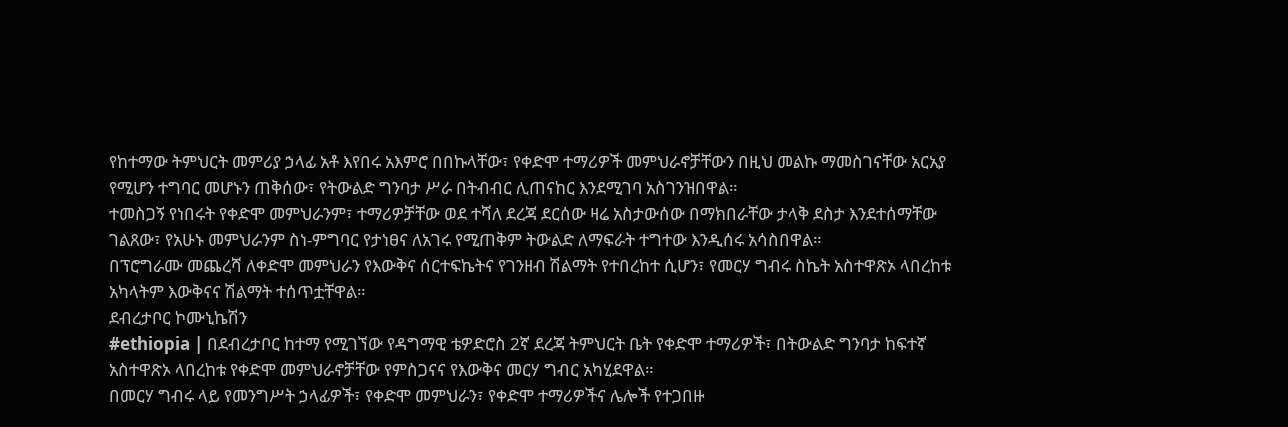የከተማው ትምህርት መምሪያ ኃላፊ አቶ እየበሩ አእምሮ በበኩላቸው፣ የቀድሞ ተማሪዎች መምህራኖቻቸውን በዚህ መልኩ ማመስገናቸው አርአያ የሚሆን ተግባር መሆኑን ጠቅሰው፣ የትውልድ ግንባታ ሥራ በትብብር ሊጠናከር እንደሚገባ አስገንዝበዋል።
ተመስጋኝ የነበሩት የቀድሞ መምህራንም፣ ተማሪዎቻቸው ወደ ተሻለ ደረጃ ደርሰው ዛሬ አስታውሰው በማክበራቸው ታላቅ ደስታ እንደተሰማቸው ገልጸው፣ የአሁኑ መምህራንም ስነ-ምግባር የታነፀና ለአገሩ የሚጠቅም ትውልድ ለማፍራት ተግተው እንዲሰሩ አሳስበዋል።
በፕሮግራሙ መጨረሻ ለቀድሞ መምህራን የእውቅና ሰርተፍኬትና የገንዘብ ሽልማት የተበረከተ ሲሆን፣ የመርሃ ግብሩ ስኬት አስተዋጽኦ ላበረከቱ አካላትም እውቅናና ሽልማት ተሰጥቷቸዋል።
ደብረታቦር ኮሙኒኬሽን
#ethiopia | በደብረታቦር ከተማ የሚገኘው የዳግማዊ ቴዎድሮስ 2ኛ ደረጃ ትምህርት ቤት የቀድሞ ተማሪዎች፣ በትውልድ ግንባታ ከፍተኛ አስተዋጽኦ ላበረከቱ የቀድሞ መምህራኖቻቸው የምስጋናና የእውቅና መርሃ ግብር አካሂደዋል።
በመርሃ ግብሩ ላይ የመንግሥት ኃላፊዎች፣ የቀድሞ መምህራን፣ የቀድሞ ተማሪዎችና ሌሎች የተጋበዙ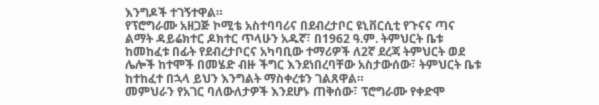እንግዶች ተገኝተዋል።
የፕሮግራሙ አዘጋጅ ኮሚቴ አስተባባሪና በደብረታቦር ዩኒቨርሲቲ የጉናና ጣና ልማት ዳይሬክተር ዶክተር ጥላሁን አዱኛ፣ በ1962 ዓ.ም. ትምህርት ቤቱ ከመከፈቱ በፊት የደብረታቦርና አካባቢው ተማሪዎች ለ2ኛ ደረጃ ትምህርት ወደ ሌሎች ከተሞች በመሄድ ብዙ ችግር እንደነበረባቸው አስታውሰው፣ ትምህርት ቤቱ ከተከፈተ በኋላ ይህን እንግልት ማስቀረቱን ገልጸዋል።
መምህራን የአገር ባለውለታዎች እንደሆኑ ጠቅሰው፣ ፕሮግራሙ የቀድሞ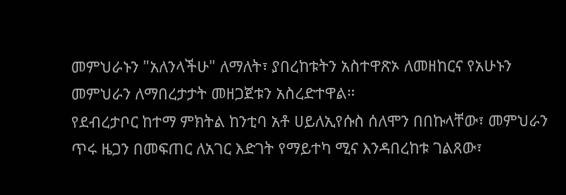መምህራኑን "አለንላችሁ" ለማለት፣ ያበረከቱትን አስተዋጽኦ ለመዘከርና የአሁኑን መምህራን ለማበረታታት መዘጋጀቱን አስረድተዋል።
የደብረታቦር ከተማ ምክትል ከንቲባ አቶ ሀይለኢየሱስ ሰለሞን በበኩላቸው፣ መምህራን ጥሩ ዜጋን በመፍጠር ለአገር እድገት የማይተካ ሚና እንዳበረከቱ ገልጸው፣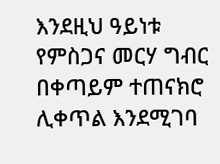እንደዚህ ዓይነቱ የምስጋና መርሃ ግብር በቀጣይም ተጠናክሮ ሊቀጥል እንደሚገባ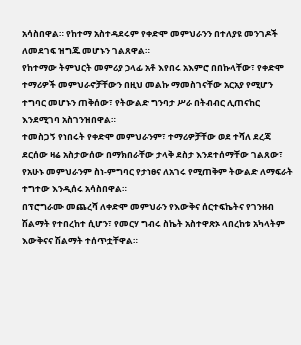አሳስበዋል። የከተማ አስተዳደሩም የቀድሞ መምህራንን በተለያዩ መንገዶች ለመደገፍ ዝግጁ መሆኑን ገልጸዋል።
የከተማው ትምህርት መምሪያ ኃላፊ አቶ እየበሩ አእምሮ በበኩላቸው፣ የቀድሞ ተማሪዎች መምህራኖቻቸውን በዚህ መልኩ ማመስገናቸው አርአያ የሚሆን ተግባር መሆኑን ጠቅሰው፣ የትውልድ ግንባታ ሥራ በትብብር ሊጠናከር እንደሚገባ አስገንዝበዋል።
ተመስጋኝ የነበሩት የቀድሞ መምህራንም፣ ተማሪዎቻቸው ወደ ተሻለ ደረጃ ደርሰው ዛሬ አስታውሰው በማክበራቸው ታላቅ ደስታ እንደተሰማቸው ገልጸው፣ የአሁኑ መምህራንም ስነ-ምግባር የታነፀና ለአገሩ የሚጠቅም ትውልድ ለማፍራት ተግተው እንዲሰሩ አሳስበዋል።
በፕሮግራሙ መጨረሻ ለቀድሞ መምህራን የእውቅና ሰርተፍኬትና የገንዘብ ሽልማት የተበረከተ ሲሆን፣ የመርሃ ግብሩ ስኬት አስተዋጽኦ ላበረከቱ አካላትም እውቅናና ሽልማት ተሰጥቷቸዋል።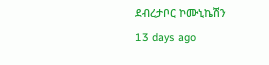ደብረታቦር ኮሙኒኬሽን
13 days ago